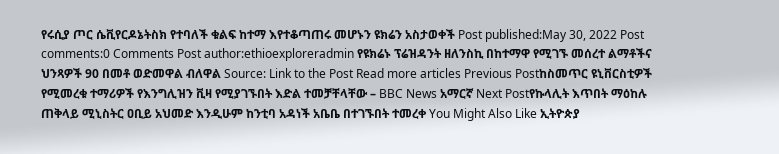የሩሲያ ጦር ሴቪየርዶኔትስክ የተባለች ቁልፍ ከተማ እየተቆጣጠሩ መሆኑን ዩክሬን አስታወቀች Post published:May 30, 2022 Post comments:0 Comments Post author:ethioexploreradmin የዩክሬኑ ፕሬዝዳንት ዘለንስኪ በከተማዋ የሚገኙ መሰረተ ልማቶችና ህንጻዎች 90 በመቶ ወድመዋል ብለዋል Source: Link to the Post Read more articles Previous Postከስመጥር ዩኒቨርስቲዎች የሚመረቁ ተማሪዎች የእንግሊዝን ቪዛ የሚያገኙበት እድል ተመቻቸላቸው – BBC News አማርኛ Next Postየኩላሊት እጥበት ማዕከሉ ጠቅላይ ሚኒስትር ዐቢይ አህመድ እንዲሁም ከንቲባ አዳነች አቤቤ በተገኙበት ተመረቀ You Might Also Like ኢትዮጵያ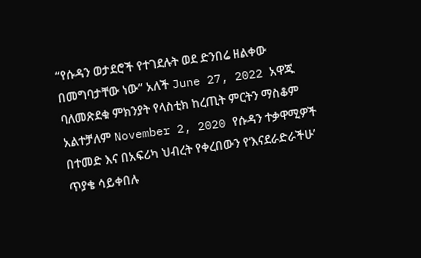“የሱዳን ወታደሮች የተገደሉት ወደ ድንበሬ ዘልቀው በመግባታቸው ነው” አለች June 27, 2022 አዋጁ ባለመጽደቁ ምክንያት የላስቲክ ከረጢት ምርትን ማስቆም አልተቻለም November 2, 2020 የሱዳን ተቃዋሚዎች በተመድ እና በአፍሪካ ህብረት የቀረበውን የ‘እናደራድራችሁ’ ጥያቄ ሳይቀበሉ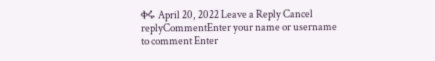ቀሩ April 20, 2022 Leave a Reply Cancel replyCommentEnter your name or username to comment Enter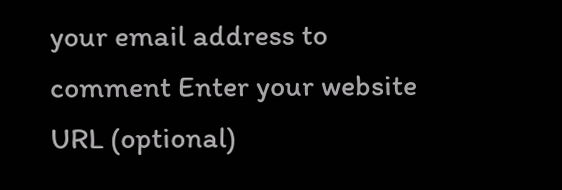your email address to comment Enter your website URL (optional)